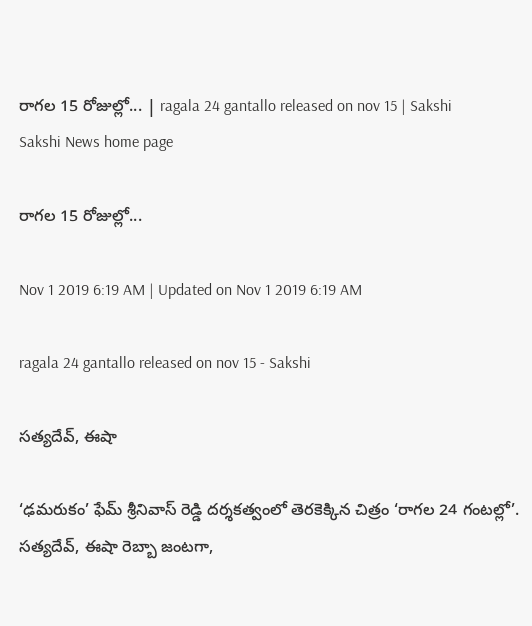రాగల 15 రోజుల్లో... | ragala 24 gantallo released on nov 15 | Sakshi
Sakshi News home page

రాగల 15 రోజుల్లో...

Nov 1 2019 6:19 AM | Updated on Nov 1 2019 6:19 AM

ragala 24 gantallo released on nov 15 - Sakshi

సత్యదేవ్, ఈషా

‘ఢమరుకం’ ఫేమ్‌ శ్రీనివాస్‌ రెడ్డి దర్శకత్వంలో తెరకెక్కిన చిత్రం ‘రాగల 24 గంటల్లో’. సత్యదేవ్, ఈషా రెబ్బా జంటగా,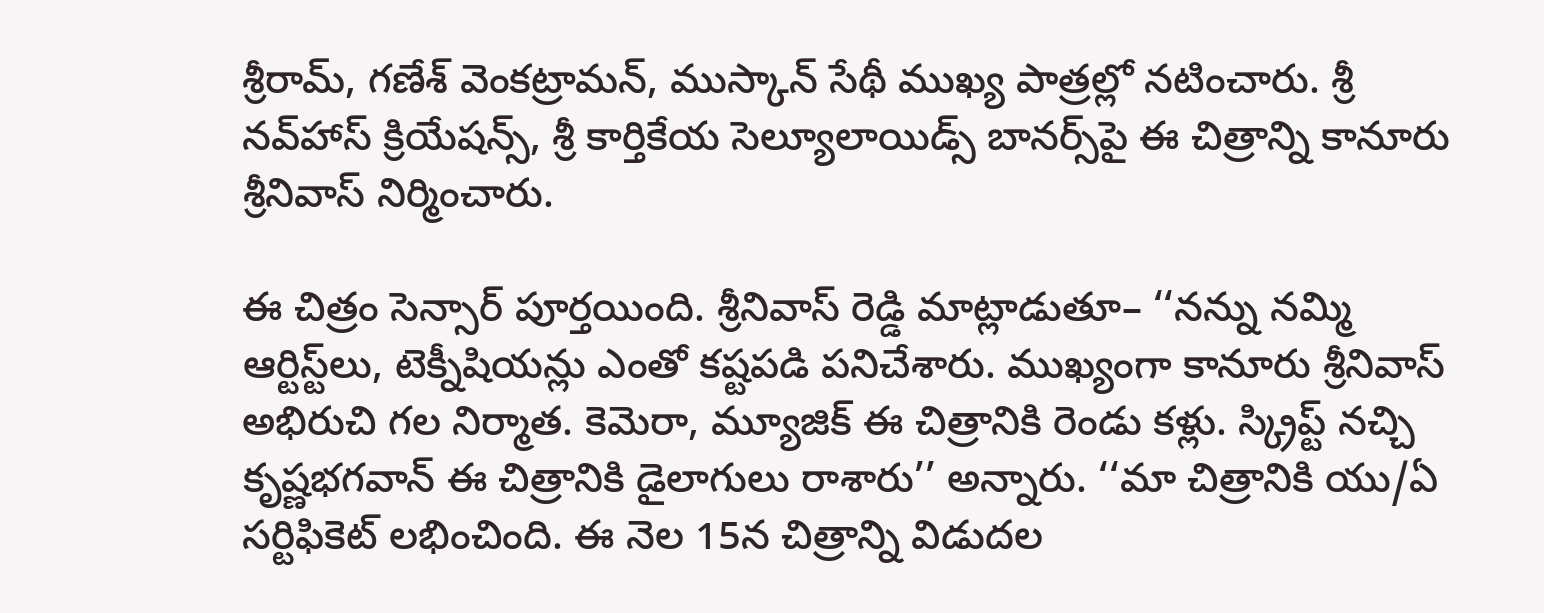శ్రీరామ్, గణేశ్‌ వెంకట్రామన్, ముస్కాన్‌ సేథీ ముఖ్య పాత్రల్లో నటించారు. శ్రీ నవ్‌హాస్‌ క్రియేషన్స్, శ్రీ కార్తికేయ సెల్యూలాయిడ్స్‌ బానర్స్‌పై ఈ చిత్రాన్ని కానూరు శ్రీనివాస్‌ నిర్మించారు.

ఈ చిత్రం సెన్సార్‌ పూర్తయింది. శ్రీనివాస్‌ రెడ్డి మాట్లాడుతూ– ‘‘నన్ను నమ్మి ఆర్టిస్ట్‌లు, టెక్నీషియన్లు ఎంతో కష్టపడి పనిచేశారు. ముఖ్యంగా కానూరు శ్రీనివాస్‌ అభిరుచి గల నిర్మాత. కెమెరా, మ్యూజిక్‌ ఈ చిత్రానికి రెండు కళ్లు. స్క్రిప్ట్‌ నచ్చి కృష్ణభగవాన్‌ ఈ చిత్రానికి డైలాగులు రాశారు’’ అన్నారు. ‘‘మా చిత్రానికి యు/ఏ సర్టిఫికెట్‌ లభించింది. ఈ నెల 15న చిత్రాన్ని విడుదల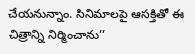చేయనున్నాం. సినిమాలపై ఆసక్తితో ఈ చిత్రాన్ని నిర్మించాను’’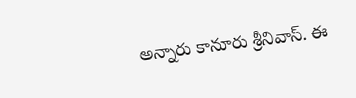అన్నారు కానూరు శ్రీనివాస్‌. ఈ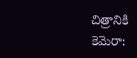చిత్రానికి కెమెరా: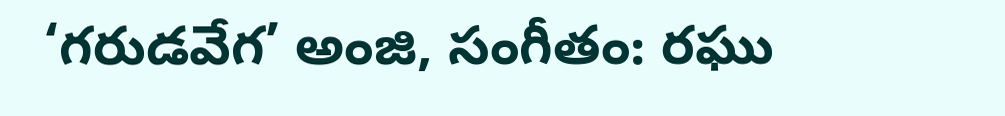‘గరుడవేగ’ అంజి, సంగీతం: రఘు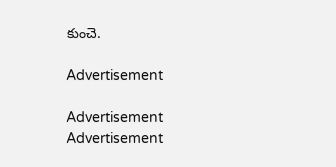కుంచె.

Advertisement

Advertisement
Advertisement